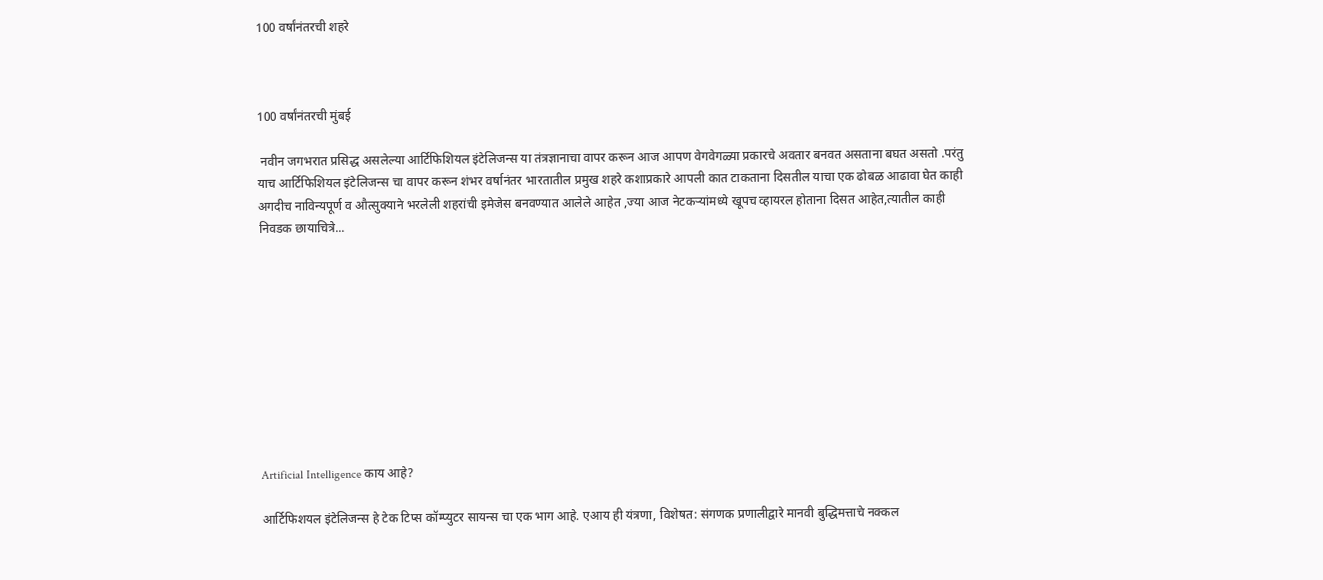100 वर्षांनंतरची शहरे



100 वर्षांनंतरची मुंबई

 नवीन जगभरात प्रसिद्ध असलेल्या आर्टिफिशियल इंटेलिजन्स या तंत्रज्ञानाचा वापर करून आज आपण वेगवेगळ्या प्रकारचे अवतार बनवत असताना बघत असतो .परंतु याच आर्टिफिशियल इंटेलिजन्स चा वापर करून शंभर वर्षानंतर भारतातील प्रमुख शहरे कशाप्रकारे आपली कात टाकताना दिसतील याचा एक ढोबळ आढावा घेत काही अगदीच नाविन्यपूर्ण व औत्सुक्याने भरलेली शहरांची इमेजेस बनवण्यात आलेले आहेत ,ज्या आज नेटकऱ्यांमध्ये खूपच व्हायरल होताना दिसत आहेत,त्यातील काही निवडक छायाचित्रे...










Artificial Intelligence काय आहे?

आर्टिफिशयल इंटेलिजन्स हे टेक टिप्स कॉम्प्युटर सायन्स चा एक भाग आहे. एआय ही यंत्रणा, विशेषत: संगणक प्रणालीद्वारे मानवी बुद्धिमत्ताचे नक्कल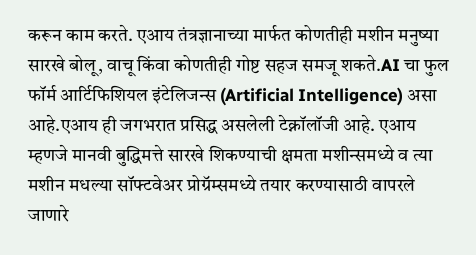करून काम करते. एआय तंत्रज्ञानाच्या मार्फत कोणतीही मशीन मनुष्या सारखे बोलू, वाचू किंवा कोणतीही गोष्ट सहज समजू शकते.AI चा फुल फॉर्म आर्टिफिशियल इंटेलिजन्स (Artificial Intelligence) असा आहे.एआय ही जगभरात प्रसिद्ध असलेली टेक्नॉलॉजी आहे. एआय म्हणजे मानवी बुद्धिमत्ते सारखे शिकण्याची क्षमता मशीन्समध्ये व त्या मशीन मधल्या सॉफ्टवेअर प्रोग्रॅम्समध्ये तयार करण्यासाठी वापरले जाणारे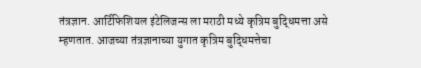तंत्रज्ञान. आर्टिफिशियल इंटेलिजन्स ला मराठी मध्ये कृत्रिम बुद्धिमत्ता असे म्हणतात. आजच्या तंत्रज्ञानाच्या युगात कृत्रिम बुद्धिमत्तेचा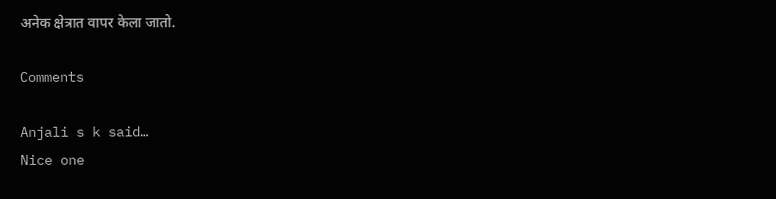अनेक क्षेत्रात वापर केला जातो.

Comments

Anjali s k said…
Nice one